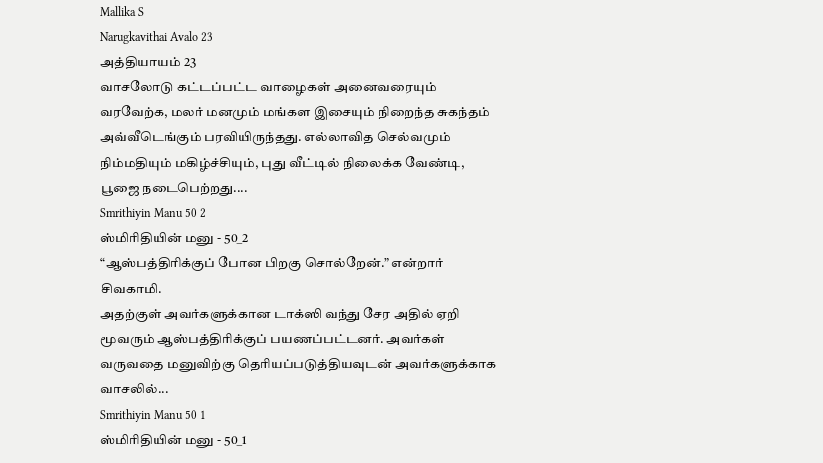Mallika S
Narugkavithai Avalo 23
அத்தியாயம் 23
வாசலோடு கட்டப்பட்ட வாழைகள் அனைவரையும் வரவேற்க, மலர் மனமும் மங்கள இசையும் நிறைந்த சுகந்தம் அவ்வீடெங்கும் பரவியிருந்தது. எல்லாவித செல்வமும் நிம்மதியும் மகிழ்ச்சியும், புது வீட்டில் நிலைக்க வேண்டி, பூஜை நடைபெற்றது....
Smrithiyin Manu 50 2
ஸ்மிரிதியின் மனு - 50_2
“ஆஸ்பத்திரிக்குப் போன பிறகு சொல்றேன்.” என்றார் சிவகாமி.
அதற்குள் அவர்களுக்கான டாக்ஸி வந்து சேர அதில் ஏறி மூவரும் ஆஸ்பத்திரிக்குப் பயணப்பட்டனர். அவர்கள் வருவதை மனுவிற்கு தெரியப்படுத்தியவுடன் அவர்களுக்காக வாசலில்...
Smrithiyin Manu 50 1
ஸ்மிரிதியின் மனு - 50_1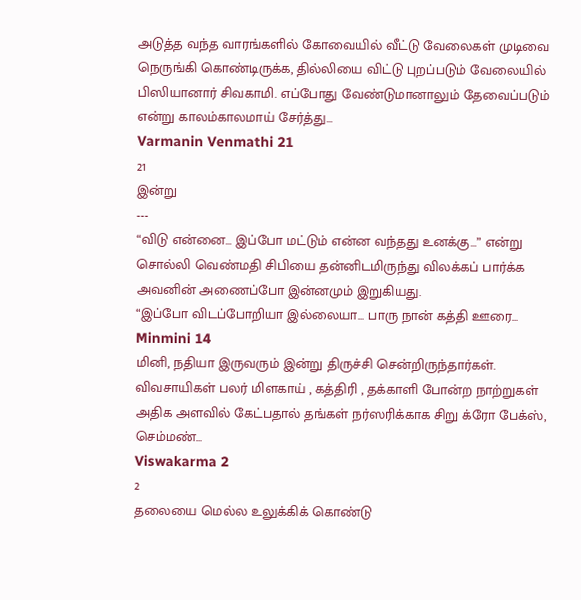அடுத்த வந்த வாரங்களில் கோவையில் வீட்டு வேலைகள் முடிவை நெருங்கி கொண்டிருக்க, தில்லியை விட்டு புறப்படும் வேலையில் பிஸியானார் சிவகாமி. எப்போது வேண்டுமானாலும் தேவைப்படும் என்று காலம்காலமாய் சேர்த்து...
Varmanin Venmathi 21
21
இன்று
---
“விடு என்னை... இப்போ மட்டும் என்ன வந்தது உனக்கு...” என்று சொல்லி வெண்மதி சிபியை தன்னிடமிருந்து விலக்கப் பார்க்க அவனின் அணைப்போ இன்னமும் இறுகியது.
“இப்போ விடப்போறியா இல்லையா... பாரு நான் கத்தி ஊரை...
Minmini 14
மினி, நதியா இருவரும் இன்று திருச்சி சென்றிருந்தார்கள். விவசாயிகள் பலர் மிளகாய் , கத்திரி , தக்காளி போன்ற நாற்றுகள் அதிக அளவில் கேட்பதால் தங்கள் நர்ஸரிக்காக சிறு க்ரோ பேக்ஸ், செம்மண்...
Viswakarma 2
2
தலையை மெல்ல உலுக்கிக் கொண்டு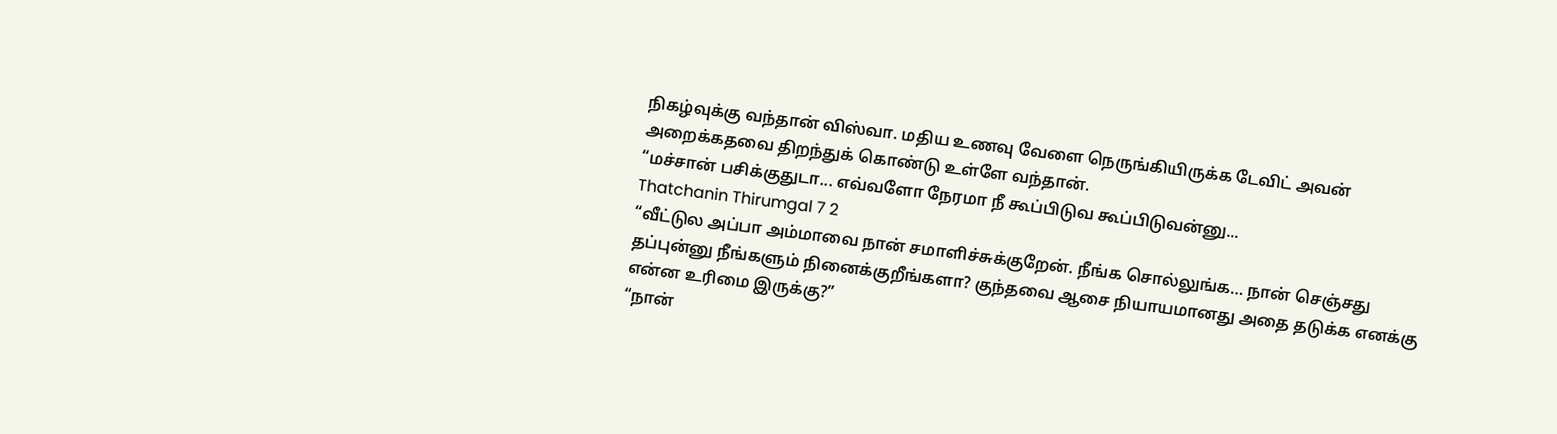நிகழ்வுக்கு வந்தான் விஸ்வா. மதிய உணவு வேளை நெருங்கியிருக்க டேவிட் அவன் அறைக்கதவை திறந்துக் கொண்டு உள்ளே வந்தான்.
“மச்சான் பசிக்குதுடா... எவ்வளோ நேரமா நீ கூப்பிடுவ கூப்பிடுவன்னு...
Thatchanin Thirumgal 7 2
“வீட்டுல அப்பா அம்மாவை நான் சமாளிச்சுக்குறேன். நீங்க சொல்லுங்க… நான் செஞ்சது தப்புன்னு நீங்களும் நினைக்குறீங்களா? குந்தவை ஆசை நியாயமானது அதை தடுக்க எனக்கு என்ன உரிமை இருக்கு?”
“நான்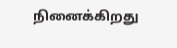நினைக்கிறது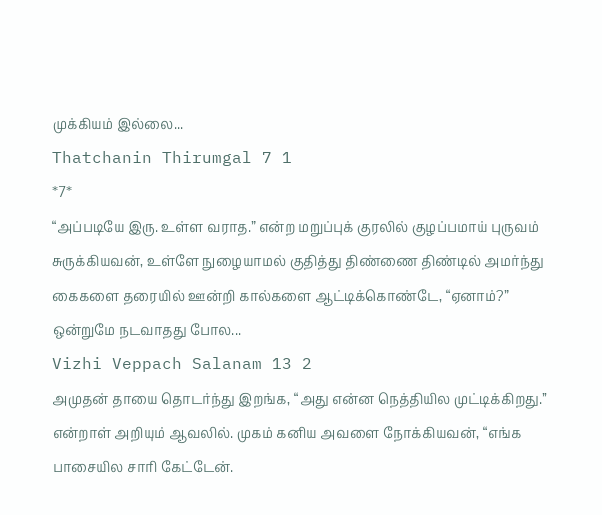முக்கியம் இல்லை...
Thatchanin Thirumgal 7 1
*7*
“அப்படியே இரு. உள்ள வராத.” என்ற மறுப்புக் குரலில் குழப்பமாய் புருவம் சுருக்கியவன், உள்ளே நுழையாமல் குதித்து திண்ணை திண்டில் அமர்ந்து கைகளை தரையில் ஊன்றி கால்களை ஆட்டிக்கொண்டே, “ஏனாம்?”
ஒன்றுமே நடவாதது போல...
Vizhi Veppach Salanam 13 2
அமுதன் தாயை தொடர்ந்து இறங்க, “அது என்ன நெத்தியில முட்டிக்கிறது.’’ என்றாள் அறியும் ஆவலில். முகம் கனிய அவளை நோக்கியவன், “எங்க பாசையில சாரி கேட்டேன்.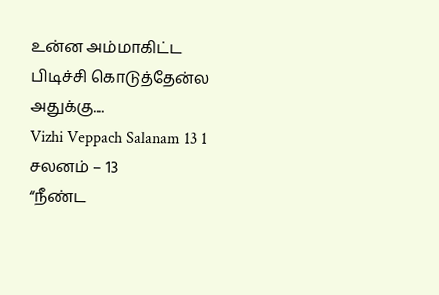உன்ன அம்மாகிட்ட பிடிச்சி கொடுத்தேன்ல அதுக்கு....
Vizhi Veppach Salanam 13 1
சலனம் – 13
“நீண்ட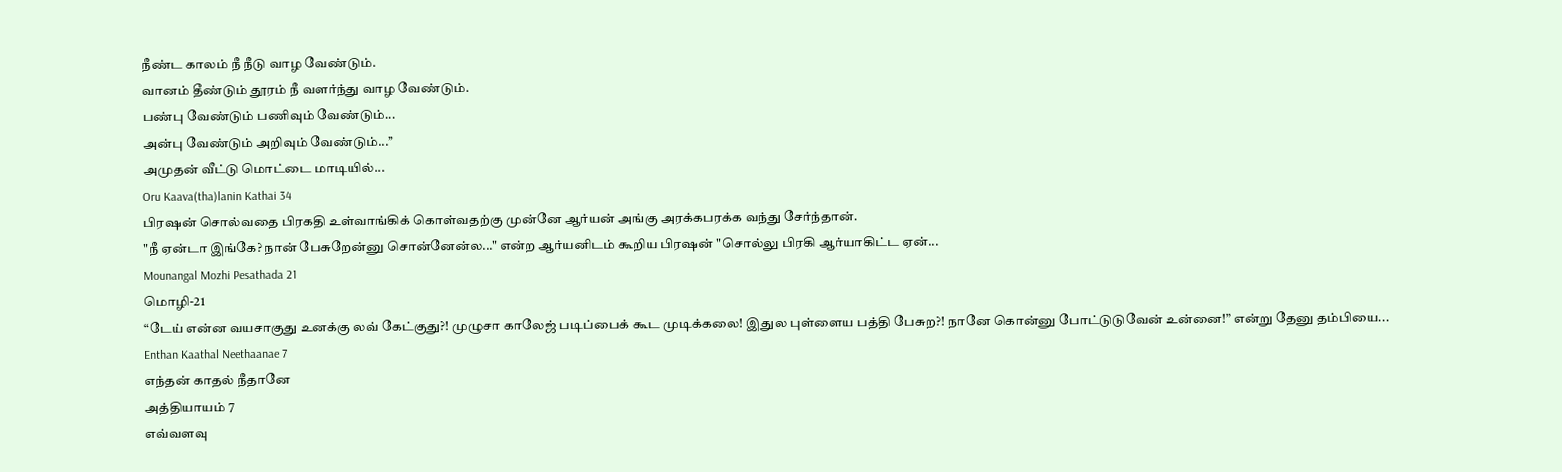நீண்ட காலம் நீ நீடு வாழ வேண்டும்.
வானம் தீண்டும் தூரம் நீ வளர்ந்து வாழ வேண்டும்.
பண்பு வேண்டும் பணிவும் வேண்டும்...
அன்பு வேண்டும் அறிவும் வேண்டும்...’’
அமுதன் வீட்டு மொட்டை மாடியில்...
Oru Kaava(tha)lanin Kathai 34
பிரஷன் சொல்வதை பிரகதி உள்வாங்கிக் கொள்வதற்கு முன்னே ஆர்யன் அங்கு அரக்கபரக்க வந்து சேர்ந்தான்.
"நீ ஏன்டா இங்கே? நான் பேசுறேன்னு சொன்னேன்ல..." என்ற ஆர்யனிடம் கூறிய பிரஷன் "சொல்லு பிரகி ஆர்யாகிட்ட ஏன்...
Mounangal Mozhi Pesathada 21
மொழி-21
“டேய் என்ன வயசாகுது உனக்கு லவ் கேட்குது?! முழுசா காலேஜ் படிப்பைக் கூட முடிக்கலை! இதுல புள்ளைய பத்தி பேசுற?! நானே கொன்னு போட்டுடுவேன் உன்னை!” என்று தேனு தம்பியை...
Enthan Kaathal Neethaanae 7
எந்தன் காதல் நீதானே
அத்தியாயம் 7
எவ்வளவு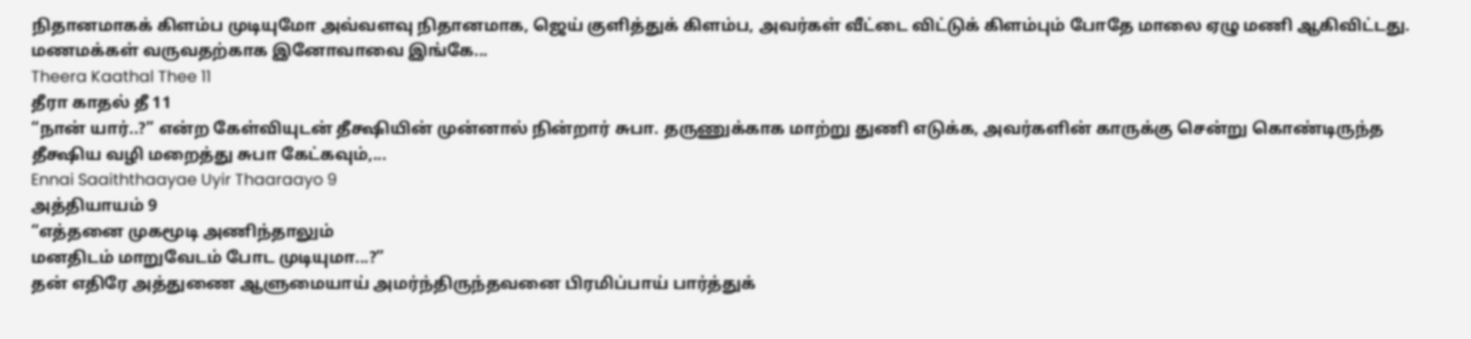நிதானமாகக் கிளம்ப முடியுமோ அவ்வளவு நிதானமாக, ஜெய் குளித்துக் கிளம்ப, அவர்கள் வீட்டை விட்டுக் கிளம்பும் போதே மாலை ஏழு மணி ஆகிவிட்டது.
மணமக்கள் வருவதற்காக இனோவாவை இங்கே...
Theera Kaathal Thee 11
தீரா காதல் தீ 11
“நான் யார்..?” என்ற கேள்வியுடன் தீக்ஷியின் முன்னால் நின்றார் சுபா. தருணுக்காக மாற்று துணி எடுக்க, அவர்களின் காருக்கு சென்று கொண்டிருந்த தீக்ஷிய வழி மறைத்து சுபா கேட்கவும்,...
Ennai Saaiththaayae Uyir Thaaraayo 9
அத்தியாயம் 9
“எத்தனை முகமூடி அணிந்தாலும்
மனதிடம் மாறுவேடம் போட முடியுமா...?”
தன் எதிரே அத்துணை ஆளுமையாய் அமர்ந்திருந்தவனை பிரமிப்பாய் பார்த்துக்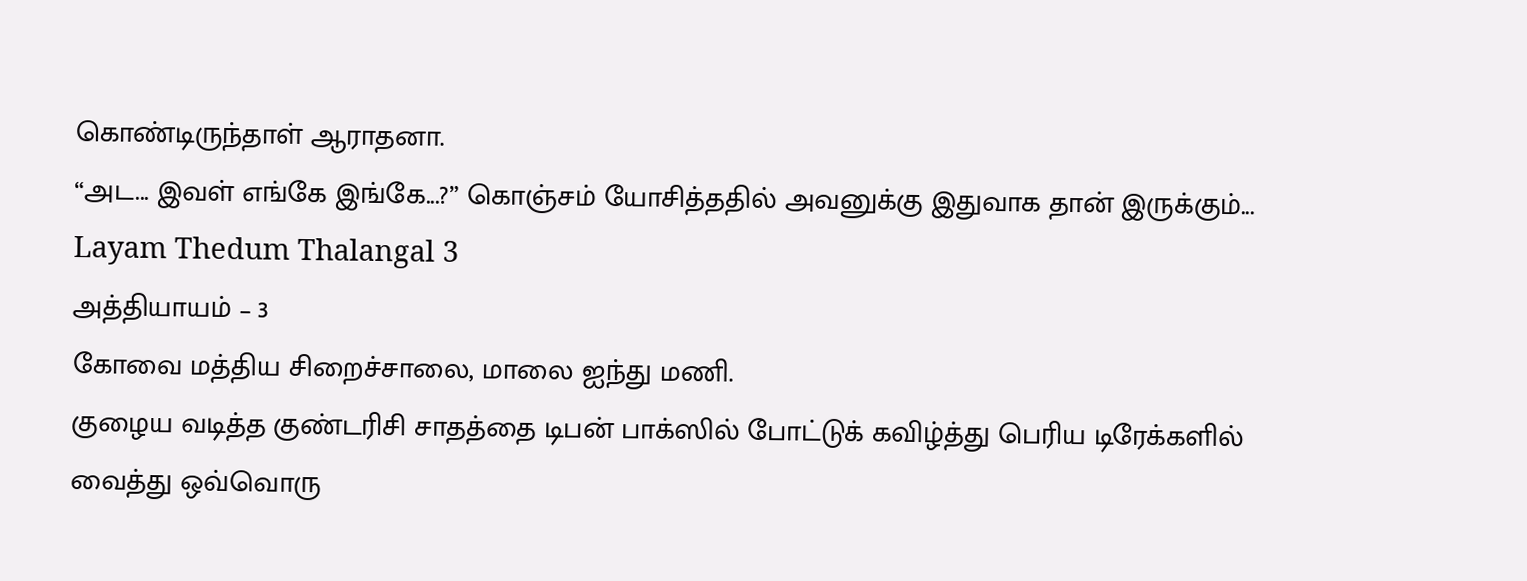கொண்டிருந்தாள் ஆராதனா.
“அட... இவள் எங்கே இங்கே...?” கொஞ்சம் யோசித்ததில் அவனுக்கு இதுவாக தான் இருக்கும்...
Layam Thedum Thalangal 3
அத்தியாயம் – 3
கோவை மத்திய சிறைச்சாலை, மாலை ஐந்து மணி.
குழைய வடித்த குண்டரிசி சாதத்தை டிபன் பாக்ஸில் போட்டுக் கவிழ்த்து பெரிய டிரேக்களில் வைத்து ஒவ்வொரு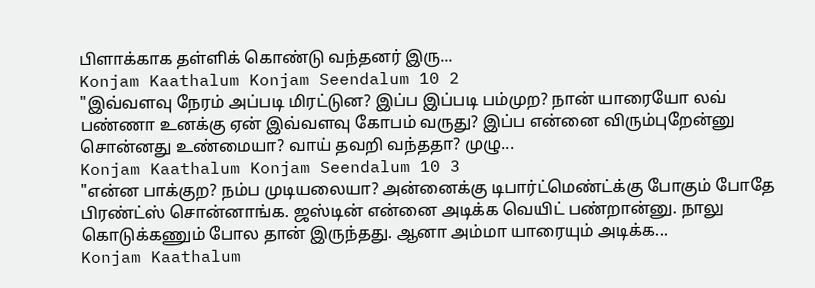பிளாக்காக தள்ளிக் கொண்டு வந்தனர் இரு...
Konjam Kaathalum Konjam Seendalum 10 2
"இவ்வளவு நேரம் அப்படி மிரட்டுன? இப்ப இப்படி பம்முற? நான் யாரையோ லவ் பண்ணா உனக்கு ஏன் இவ்வளவு கோபம் வருது? இப்ப என்னை விரும்புறேன்னு சொன்னது உண்மையா? வாய் தவறி வந்ததா? முழு...
Konjam Kaathalum Konjam Seendalum 10 3
"என்ன பாக்குற? நம்ப முடியலையா? அன்னைக்கு டிபார்ட்மெண்ட்க்கு போகும் போதே பிரண்ட்ஸ் சொன்னாங்க. ஜஸ்டின் என்னை அடிக்க வெயிட் பண்றான்னு. நாலு கொடுக்கணும் போல தான் இருந்தது. ஆனா அம்மா யாரையும் அடிக்க...
Konjam Kaathalum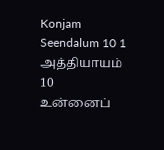Konjam Seendalum 10 1
அத்தியாயம் 10
உன்னைப்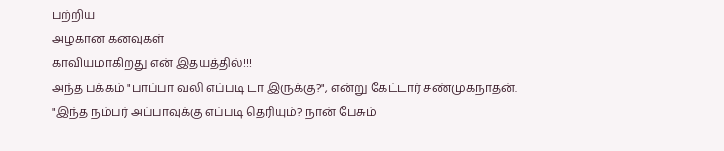பற்றிய
அழகான கனவுகள்
காவியமாகிறது என் இதயத்தில்!!!
அந்த பக்கம் "பாப்பா வலி எப்படி டா இருக்கு?", என்று கேட்டார் சண்முகநாதன்.
"இந்த நம்பர் அப்பாவுக்கு எப்படி தெரியும்? நான் பேசும்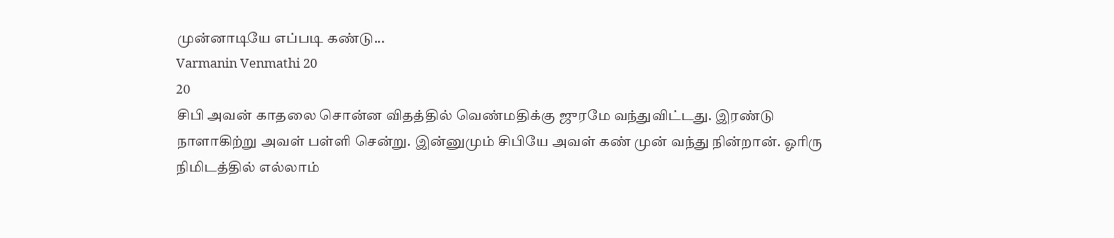முன்னாடியே எப்படி கண்டு...
Varmanin Venmathi 20
20
சிபி அவன் காதலை சொன்ன விதத்தில் வெண்மதிக்கு ஜுரமே வந்துவிட்டது. இரண்டு நாளாகிற்று அவள் பள்ளி சென்று. இன்னுமும் சிபியே அவள் கண் முன் வந்து நின்றான். ஓரிரு நிமிடத்தில் எல்லாம்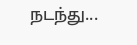நடந்து...